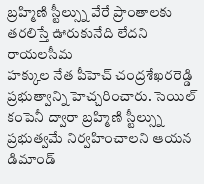బ్రహ్మిణి స్టీల్స్ను వేరే ప్రాంతాలకు తరలిస్తే ఊరుకునేది లేదని రాయలసీమ
హక్కుల నేత పీహెచ్ చంద్రశేఖరరెడ్డి ప్రభుత్వాన్ని హెచ్చరించారు. సెయిల్
కంపెనీ ద్వారా బ్రహ్మిణి స్టీల్స్ను ప్రభుత్వమే నిర్వహించాలని ఆయన డిమాండ్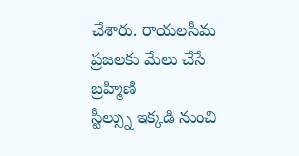చేశారు. రాయలసీమ ప్రజలకు మేలు చేసే బ్రహ్మిణి
స్టీల్స్ను ఇక్కడి నుంచి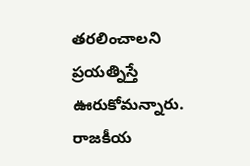తరలించాలని ప్రయత్నిస్తే ఊరుకోమన్నారు. రాజకీయ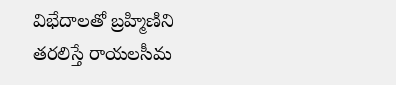విభేదాలతో బ్రహ్మిణిని తరలిస్తే రాయలసీమ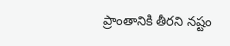ప్రాంతానికి తీరని నష్టం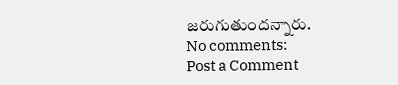జరుగుతుందన్నారు.
No comments:
Post a Comment